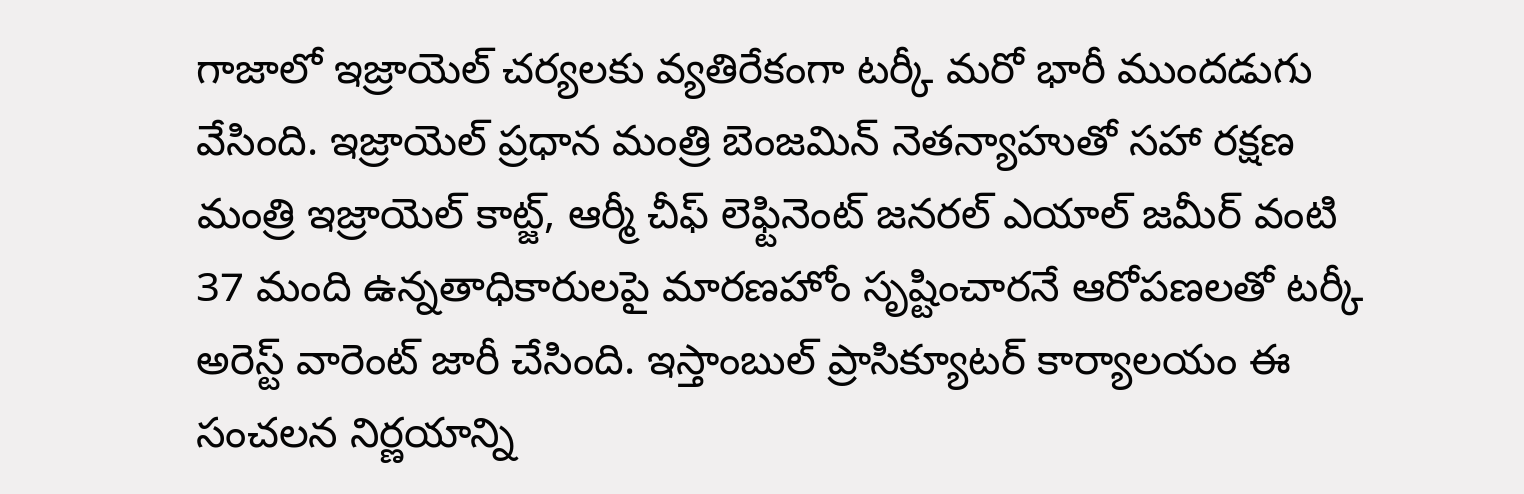గాజాలో ఇజ్రాయెల్ చర్యలకు వ్యతిరేకంగా టర్కీ మరో భారీ ముందడుగు వేసింది. ఇజ్రాయెల్ ప్రధాన మంత్రి బెంజమిన్ నెతన్యాహుతో సహా రక్షణ మంత్రి ఇజ్రాయెల్ కాట్జ్, ఆర్మీ చీఫ్ లెఫ్టినెంట్ జనరల్ ఎయాల్ జమీర్ వంటి 37 మంది ఉన్నతాధికారులపై మారణహోం సృష్టించారనే ఆరోపణలతో టర్కీ అరెస్ట్ వారెంట్ జారీ చేసింది. ఇస్తాంబుల్ ప్రాసిక్యూటర్ కార్యాలయం ఈ సంచలన నిర్ణయాన్ని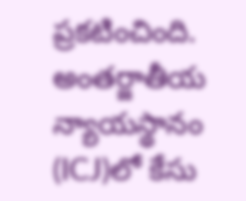ప్రకటించింది. అంతర్జాతీయ న్యాయస్థానం (ICJ)లో కేసు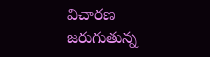విచారణ జరుగుతున్న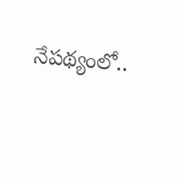నేపథ్యంలో..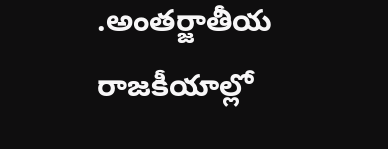.అంతర్జాతీయ రాజకీయాల్లో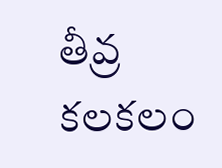తీవ్ర కలకలం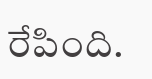రేపింది.